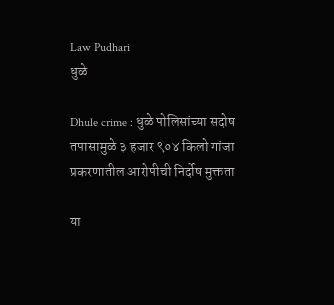Law Pudhari
धुळे

Dhule crime : धुळे पोलिसांच्या सदोष तपासामुळे ३ हजार ९०४ किलो गांजा प्रकरणातील आरोपीची निर्दोष मुक्तता

या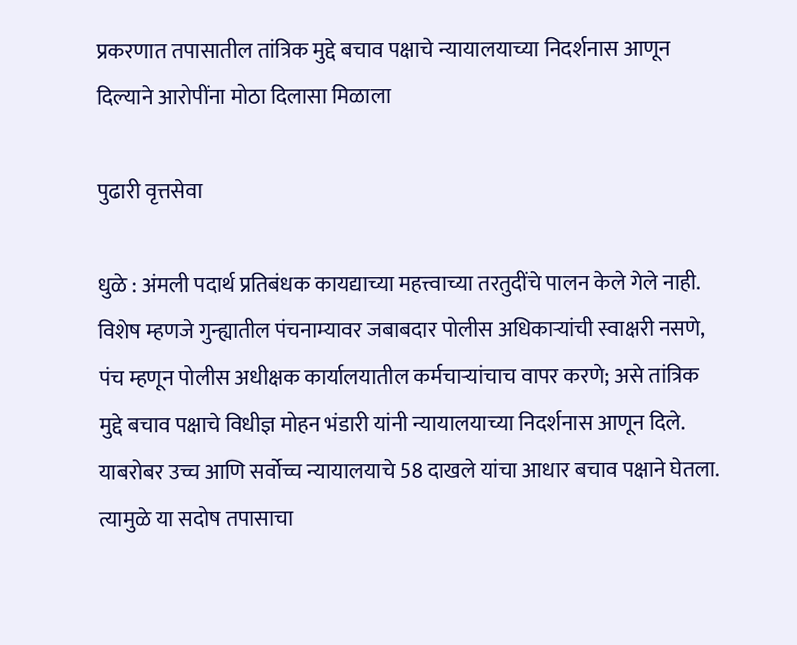प्रकरणात तपासातील तांत्रिक मुद्दे बचाव पक्षाचे न्यायालयाच्या निदर्शनास आणून दिल्याने आरोपींना मोठा दिलासा मिळाला

पुढारी वृत्तसेवा

धुळे : अंमली पदार्थ प्रतिबंधक कायद्याच्या महत्त्वाच्या तरतुदींचे पालन केले गेले नाही. विशेष म्हणजे गुन्ह्यातील पंचनाम्यावर जबाबदार पोलीस अधिकाऱ्यांची स्वाक्षरी नसणे, पंच म्हणून पोलीस अधीक्षक कार्यालयातील कर्मचाऱ्यांचाच वापर करणे; असे तांत्रिक मुद्दे बचाव पक्षाचे विधीज्ञ मोहन भंडारी यांनी न्यायालयाच्या निदर्शनास आणून दिले. याबरोबर उच्च आणि सर्वोच्च न्यायालयाचे 58 दाखले यांचा आधार बचाव पक्षाने घेतला. त्यामुळे या सदोष तपासाचा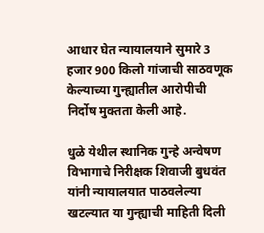आधार घेत न्यायालयाने सुमारे 3 हजार 900 किलो गांजाची साठवणूक केल्याच्या गुन्ह्यातील आरोपीची निर्दोष मुक्तता केली आहे.

धुळे येथील स्थानिक गुन्हे अन्वेषण विभागाचे निरीक्षक शिवाजी बुधवंत यांनी न्यायालयात पाठवलेल्या खटल्यात या गुन्ह्याची माहिती दिली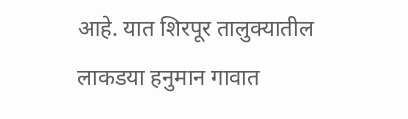आहे. यात शिरपूर तालुक्यातील लाकडया हनुमान गावात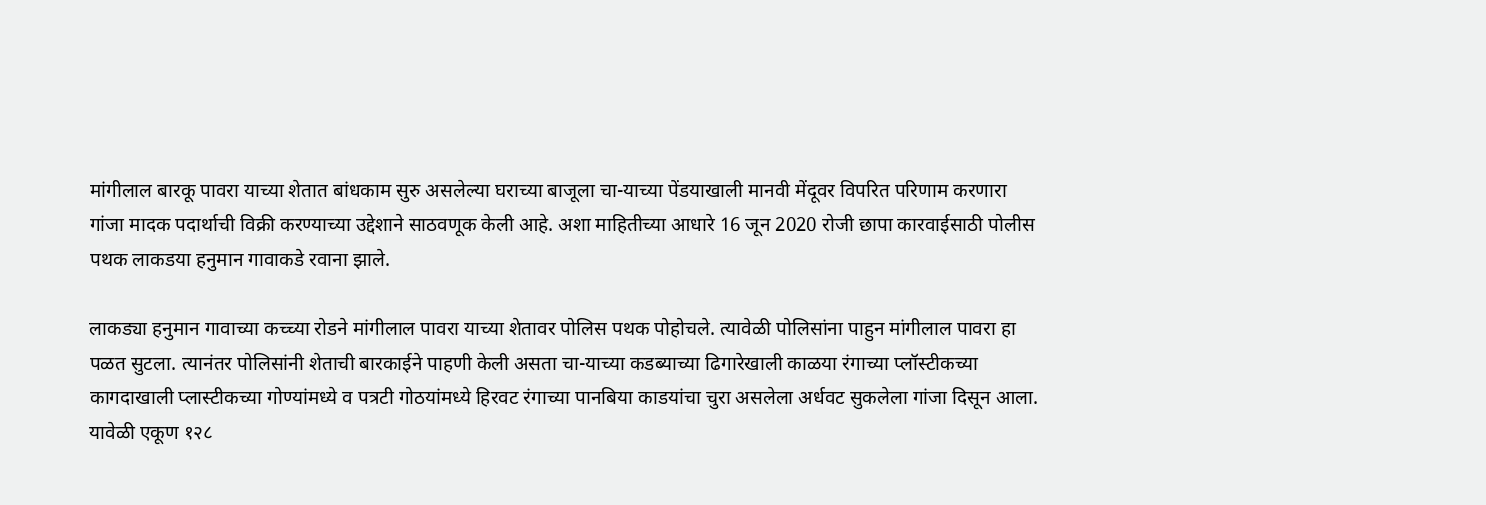मांगीलाल बारकू पावरा याच्या शेतात बांधकाम सुरु असलेल्या घराच्या बाजूला चा-याच्या पेंडयाखाली मानवी मेंदूवर विपरित परिणाम करणारा गांजा मादक पदार्थाची विक्री करण्याच्या उद्देशाने साठवणूक केली आहे. अशा माहितीच्या आधारे 16 जून 2020 रोजी छापा कारवाईसाठी पोलीस पथक लाकडया हनुमान गावाकडे रवाना झाले.

लाकड्या हनुमान गावाच्या कच्च्या रोडने मांगीलाल पावरा याच्या शेतावर पोलिस पथक पोहोचले. त्यावेळी पोलिसांना पाहुन मांगीलाल पावरा हा पळत सुटला. त्यानंतर पोलिसांनी शेताची बारकाईने पाहणी केली असता चा-याच्या कडब्याच्या ढिगारेखाली काळया रंगाच्या प्लॉस्टीकच्या कागदाखाली प्लास्टीकच्या गोण्यांमध्ये व पत्रटी गोठयांमध्ये हिरवट रंगाच्या पानबिया काडयांचा चुरा असलेला अर्धवट सुकलेला गांजा दिसून आला. यावेळी एकूण १२८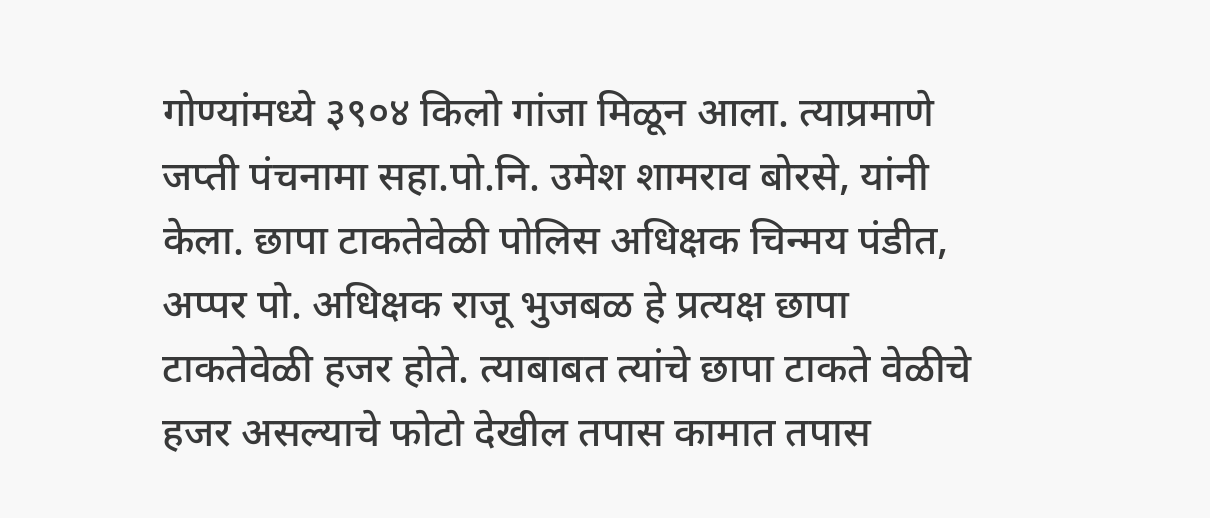गोण्यांमध्ये ३९०४ किलो गांजा मिळून आला. त्याप्रमाणे जप्ती पंचनामा सहा.पो.नि. उमेश शामराव बोरसे, यांनी केला. छापा टाकतेवेळी पोलिस अधिक्षक चिन्मय पंडीत, अप्पर पो. अधिक्षक राजू भुजबळ हे प्रत्यक्ष छापा टाकतेवेळी हजर होते. त्याबाबत त्यांचे छापा टाकते वेळीचे हजर असल्याचे फोटो देखील तपास कामात तपास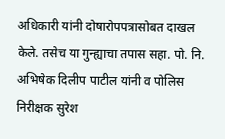अधिकारी यांनी दोषारोपपत्रासोबत दाखल केले. तसेच या गुन्ह्याचा तपास सहा. पो. नि. अभिषेक दिलीप पाटील यांनी व पोलिस निरीक्षक सुरेश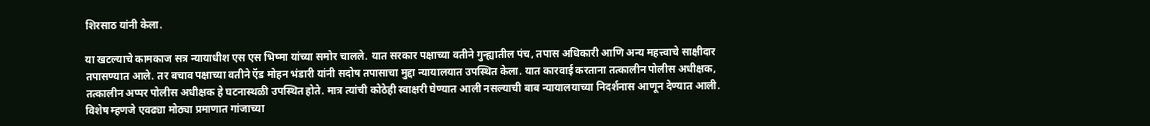शिरसाठ यांनी केला.

या खटल्याचे कामकाज सत्र न्यायाधीश एस एस भिष्मा यांच्या समोर चालले. यात सरकार पक्षाच्या वतीने गुन्ह्यातील पंच, तपास अधिकारी आणि अन्य महत्त्वाचे साक्षीदार तपासण्यात आले. तर बचाव पक्षाच्या वतीने ऍड मोहन भंडारी यांनी सदोष तपासाचा मुद्दा न्यायालयात उपस्थित केला. यात कारवाई करताना तत्कालीन पोलीस अधीक्षक, तत्कालीन अप्पर पोलीस अधीक्षक हे घटनास्थळी उपस्थित होते. मात्र त्यांची कोठेही स्वाक्षरी घेण्यात आली नसल्याची बाब न्यायालयाच्या निदर्शनास आणून देण्यात आली. विशेष म्हणजे एवढ्या मोठ्या प्रमाणात गांजाच्या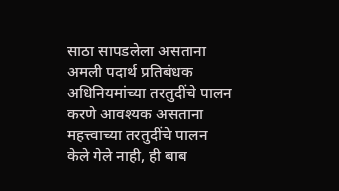साठा सापडलेला असताना अमली पदार्थ प्रतिबंधक अधिनियमांच्या तरतुदींचे पालन करणे आवश्यक असताना महत्त्वाच्या तरतुदींचे पालन केले गेले नाही, ही बाब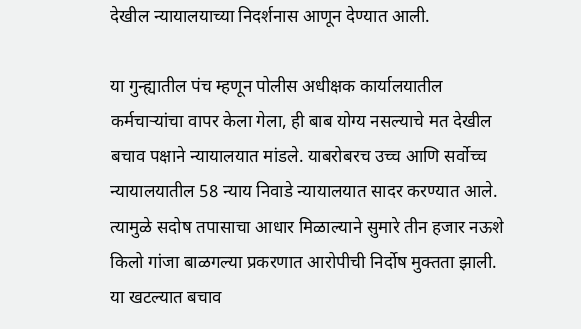देखील न्यायालयाच्या निदर्शनास आणून देण्यात आली.

या गुन्ह्यातील पंच म्हणून पोलीस अधीक्षक कार्यालयातील कर्मचाऱ्यांचा वापर केला गेला, ही बाब योग्य नसल्याचे मत देखील बचाव पक्षाने न्यायालयात मांडले. याबरोबरच उच्च आणि सर्वोच्च न्यायालयातील 58 न्याय निवाडे न्यायालयात सादर करण्यात आले. त्यामुळे सदोष तपासाचा आधार मिळाल्याने सुमारे तीन हजार नऊशे किलो गांजा बाळगल्या प्रकरणात आरोपीची निर्दोष मुक्तता झाली. या खटल्यात बचाव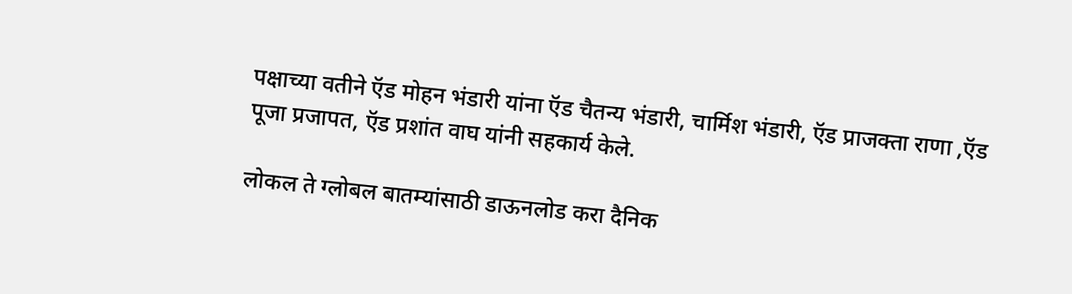पक्षाच्या वतीने ऍड मोहन भंडारी यांना ऍड चैतन्य भंडारी, चार्मिश भंडारी, ऍड प्राजक्ता राणा ,ऍड पूजा प्रजापत, ऍड प्रशांत वाघ यांनी सहकार्य केले.

लोकल ते ग्लोबल बातम्यांसाठी डाऊनलोड करा दैनिक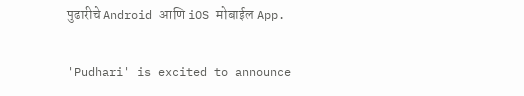पुढारीचे Android आणि iOS मोबाईल App.

'Pudhari' is excited to announce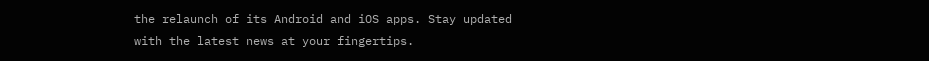the relaunch of its Android and iOS apps. Stay updated with the latest news at your fingertips.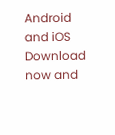Android and iOS Download now and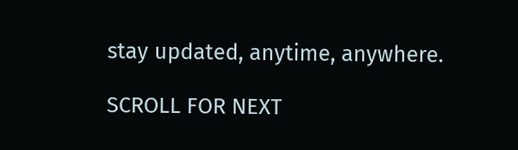stay updated, anytime, anywhere.

SCROLL FOR NEXT